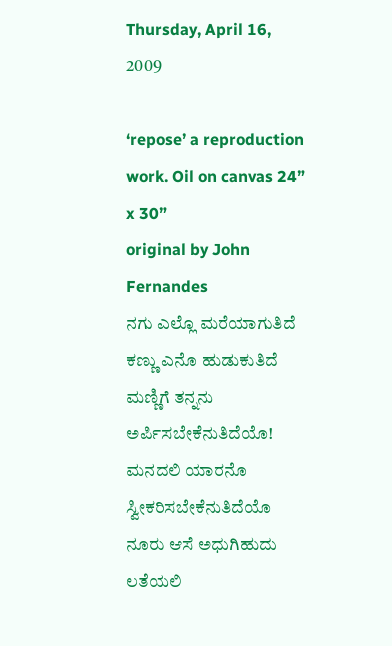Thursday, April 16, 2009

‘repose’ a reproduction work. Oil on canvas 24” x 30”
original by John Fernandes
ನಗು ಎಲ್ಲೊ ಮರೆಯಾಗುತಿದೆ
ಕಣ್ಣು ಎನೊ ಹುಡುಕುತಿದೆ
ಮಣ್ಣಿಗೆ ತನ್ನನು ಅರ್ಪಿಸಬೇಕೆನುತಿದೆಯೊ!
ಮನದಲಿ ಯಾರನೊ ಸ್ವೀಕರಿಸಬೇಕೆನುತಿದೆಯೊ
ನೂರು ಆಸೆ ಅಧುಗಿಹುದು ಲತೆಯಲಿ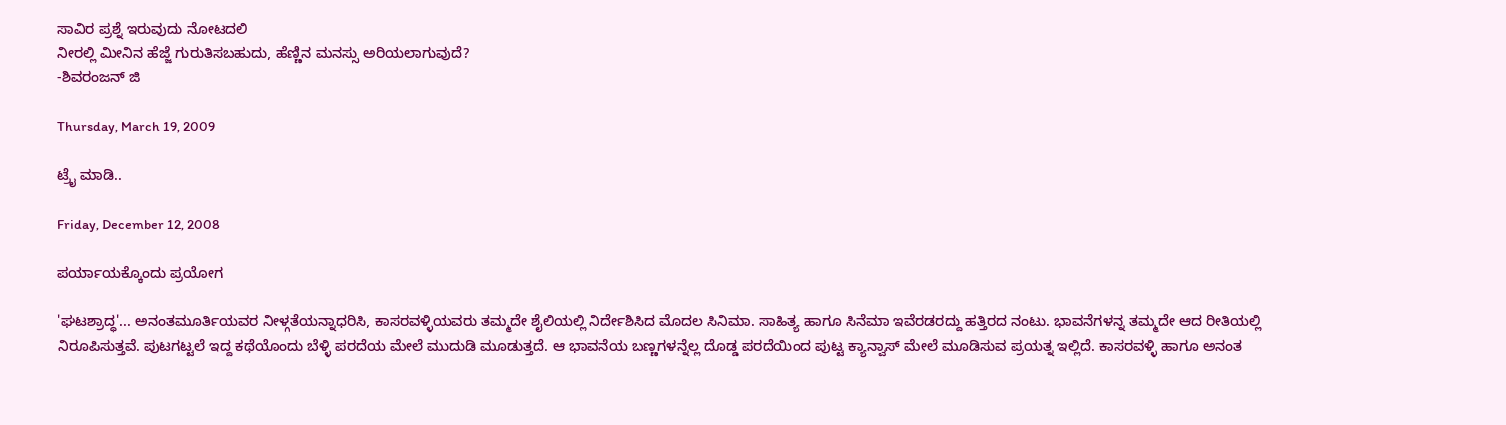ಸಾವಿರ ಪ್ರಶ್ನೆ ಇರುವುದು ನೋಟದಲಿ
ನೀರಲ್ಲಿ ಮೀನಿನ ಹೆಜ್ಜೆ ಗುರುತಿಸಬಹುದು, ಹೆಣ್ಣಿನ ಮನಸ್ಸು ಅರಿಯಲಾಗುವುದೆ?
-ಶಿವರಂಜನ್ ಜಿ

Thursday, March 19, 2009

ಟ್ರೈ ಮಾಡಿ..

Friday, December 12, 2008

ಪರ್ಯಾಯಕ್ಕೊಂದು ಪ್ರಯೋಗ

'ಘಟಶ್ರಾದ್ಧ'... ಅನಂತಮೂರ್ತಿಯವರ ನೀಳ್ಗತೆಯನ್ನಾಧರಿಸಿ, ಕಾಸರವಳ್ಳಿಯವರು ತಮ್ಮದೇ ಶೈಲಿಯಲ್ಲಿ ನಿರ್ದೇಶಿಸಿದ ಮೊದಲ ಸಿನಿಮಾ. ಸಾಹಿತ್ಯ ಹಾಗೂ ಸಿನೆಮಾ ಇವೆರಡರದ್ದು ಹತ್ತಿರದ ನಂಟು. ಭಾವನೆಗಳನ್ನ ತಮ್ಮದೇ ಆದ ರೀತಿಯಲ್ಲಿ ನಿರೂಪಿಸುತ್ತವೆ. ಪುಟಗಟ್ಟಲೆ ಇದ್ದ ಕಥೆಯೊಂದು ಬೆಳ್ಳಿ ಪರದೆಯ ಮೇಲೆ ಮುದುಡಿ ಮೂಡುತ್ತದೆ. ಆ ಭಾವನೆಯ ಬಣ್ಣಗಳನ್ನೆಲ್ಲ ದೊಡ್ಡ ಪರದೆಯಿಂದ ಪುಟ್ಟ ಕ್ಯಾನ್ವಾಸ್ ಮೇಲೆ ಮೂಡಿಸುವ ಪ್ರಯತ್ನ ಇಲ್ಲಿದೆ. ಕಾಸರವಳ್ಳಿ ಹಾಗೂ ಅನಂತ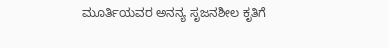ಮೂರ್ತಿಯವರ ಅನನ್ಯ ಸೃಜನಶೀಲ ಕೃತಿಗೆ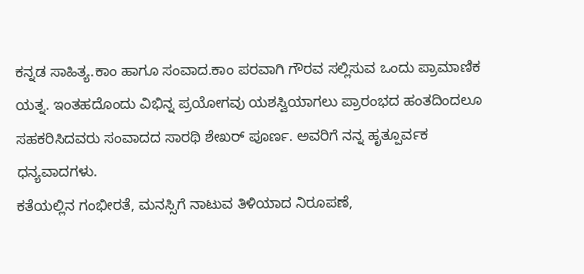ಕನ್ನಡ ಸಾಹಿತ್ಯ.ಕಾಂ ಹಾಗೂ ಸಂವಾದ.ಕಾಂ ಪರವಾಗಿ ಗೌರವ ಸಲ್ಲಿಸುವ ಒಂದು ಪ್ರಾಮಾಣಿಕ ಯತ್ನ. ಇಂತಹದೊಂದು ವಿಭಿನ್ನ ಪ್ರಯೋಗವು ಯಶಸ್ವಿಯಾಗಲು ಪ್ರಾರಂಭದ ಹಂತದಿಂದಲೂ ಸಹಕರಿಸಿದವರು ಸಂವಾದದ ಸಾರಥಿ ಶೇಖರ್ ಪೂರ್ಣ. ಅವರಿಗೆ ನನ್ನ ಹೃತ್ಪೂರ್ವಕ ಧನ್ಯವಾದಗಳು.
ಕತೆಯಲ್ಲಿನ ಗಂಭೀರತೆ, ಮನಸ್ಸಿಗೆ ನಾಟುವ ತಿಳಿಯಾದ ನಿರೂಪಣೆ,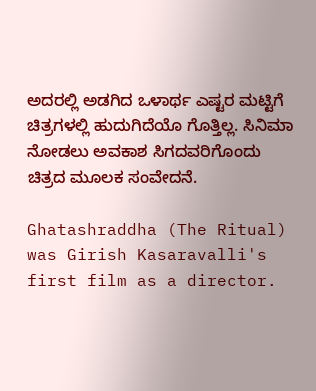ಅದರಲ್ಲಿ ಅಡಗಿದ ಒಳಾರ್ಥ ಎಷ್ಟರ ಮಟ್ಟಿಗೆ ಚಿತ್ರಗಳಲ್ಲಿ ಹುದುಗಿದೆಯೊ ಗೊತ್ತಿಲ್ಲ. ಸಿನಿಮಾ ನೋಡಲು ಅವಕಾಶ ಸಿಗದವರಿಗೊಂದು ಚಿತ್ರದ ಮೂಲಕ ಸಂವೇದನೆ.

Ghatashraddha (The Ritual) was Girish Kasaravalli's first film as a director.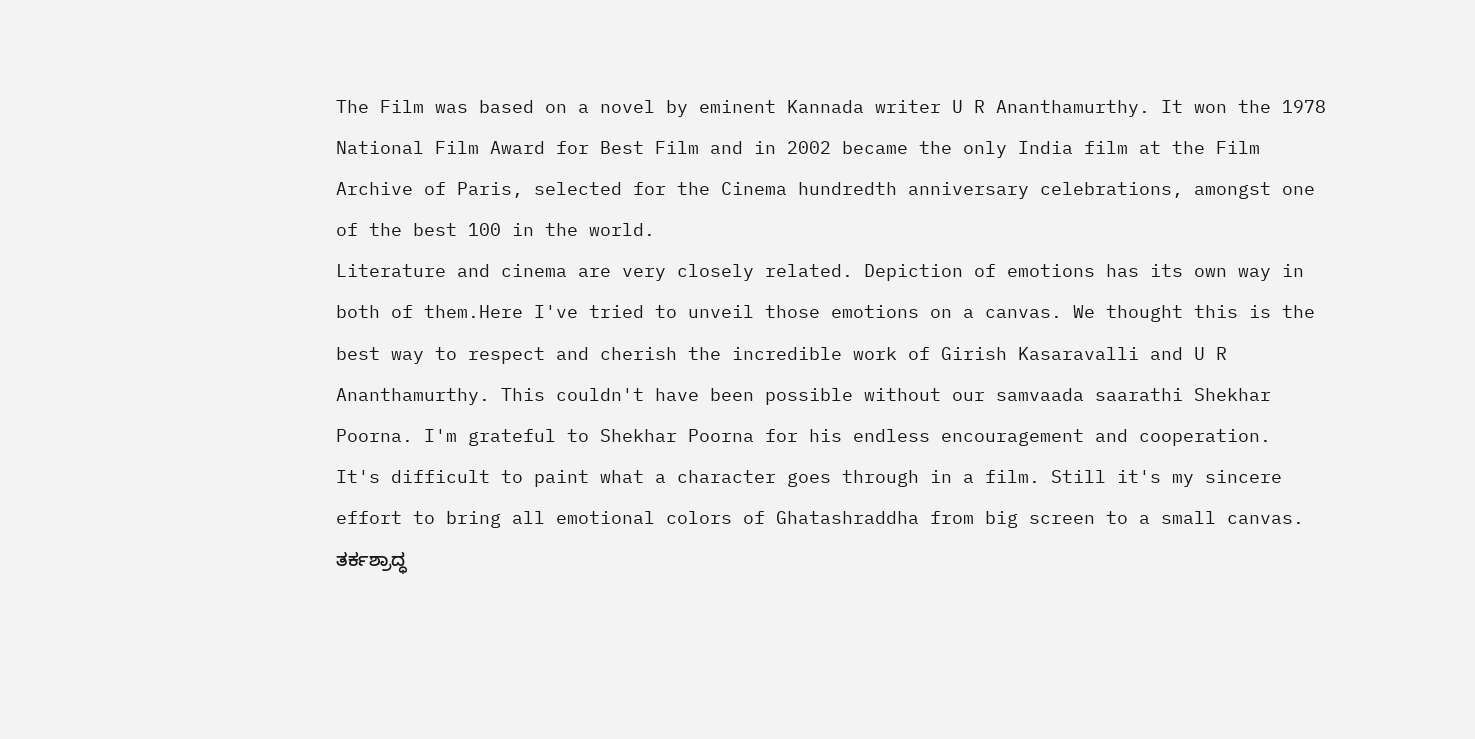The Film was based on a novel by eminent Kannada writer U R Ananthamurthy. It won the 1978 National Film Award for Best Film and in 2002 became the only India film at the Film Archive of Paris, selected for the Cinema hundredth anniversary celebrations, amongst one of the best 100 in the world.
Literature and cinema are very closely related. Depiction of emotions has its own way in both of them.Here I've tried to unveil those emotions on a canvas. We thought this is the best way to respect and cherish the incredible work of Girish Kasaravalli and U R Ananthamurthy. This couldn't have been possible without our samvaada saarathi Shekhar Poorna. I'm grateful to Shekhar Poorna for his endless encouragement and cooperation.
It's difficult to paint what a character goes through in a film. Still it's my sincere effort to bring all emotional colors of Ghatashraddha from big screen to a small canvas.
ತರ್ಕಶ್ರಾದ್ಧ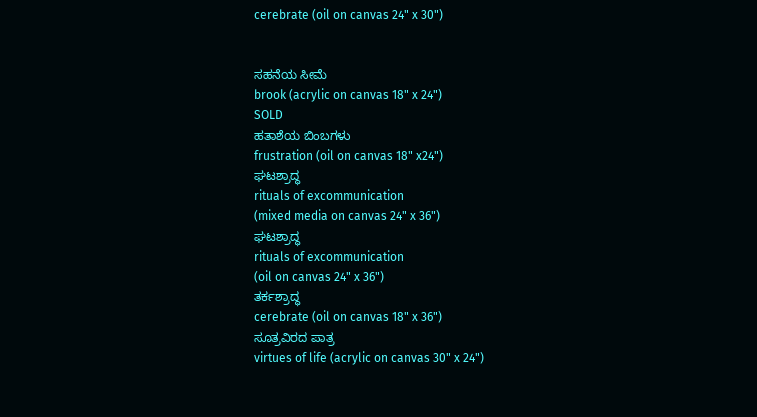cerebrate (oil on canvas 24" x 30")


ಸಹನೆಯ ಸೀಮೆ
brook (acrylic on canvas 18" x 24")
SOLD
ಹತಾಶೆಯ ಬಿಂಬಗಳು
frustration (oil on canvas 18" x24")
ಘಟಶ್ರಾದ್ಧ
rituals of excommunication
(mixed media on canvas 24" x 36")
ಘಟಶ್ರಾದ್ಧ
rituals of excommunication
(oil on canvas 24" x 36")
ತರ್ಕಶ್ರಾದ್ಧ
cerebrate (oil on canvas 18" x 36")
ಸೂತ್ರವಿರದ ಪಾತ್ರ
virtues of life (acrylic on canvas 30" x 24")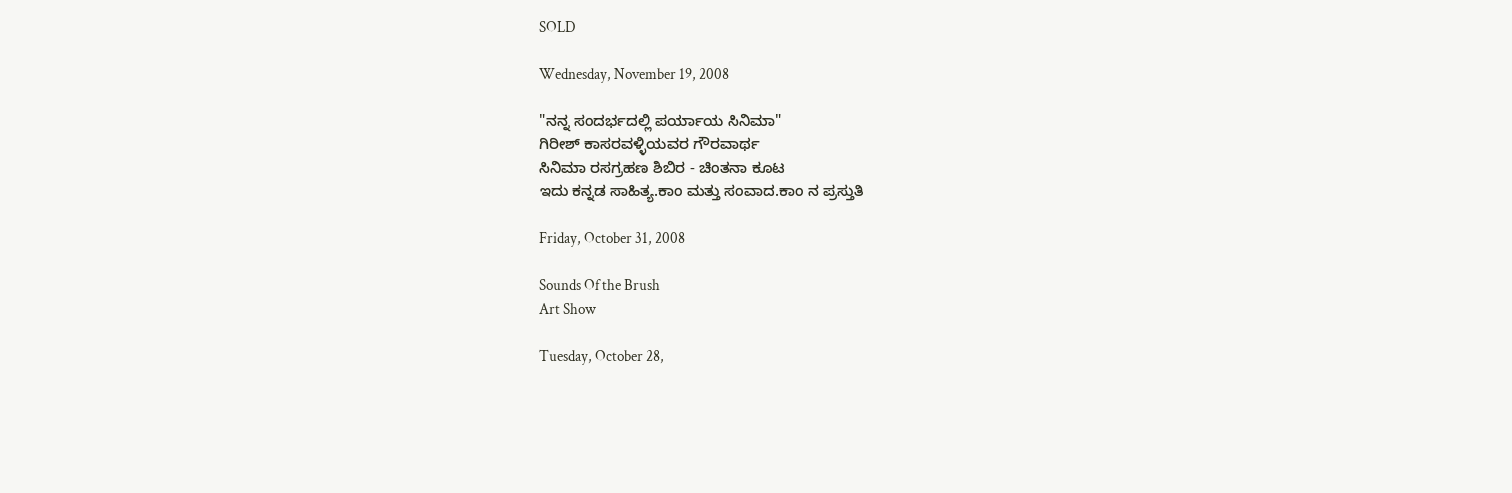SOLD

Wednesday, November 19, 2008

"ನನ್ನ ಸಂದರ್ಭದಲ್ಲಿ ಪರ್ಯಾಯ ಸಿನಿಮಾ"
ಗಿರೀಶ್ ಕಾಸರವಳ್ಳಿಯವರ ಗೌರವಾರ್ಥ
ಸಿನಿಮಾ ರಸಗ್ರಹಣ ಶಿಬಿರ - ಚಿಂತನಾ ಕೂಟ
ಇದು ಕನ್ನಡ ಸಾಹಿತ್ಯ.ಕಾಂ ಮತ್ತು ಸಂವಾದ.ಕಾಂ ನ ಪ್ರಸ್ತುತಿ

Friday, October 31, 2008

Sounds Of the Brush
Art Show

Tuesday, October 28,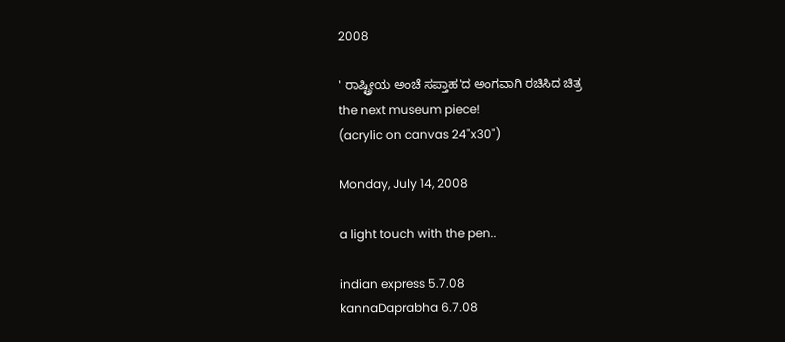2008

' ರಾಷ್ಟ್ರೀಯ ಅಂಚೆ ಸಪ್ತಾಹ'ದ ಅಂಗವಾಗಿ ರಚಿಸಿದ ಚಿತ್ರ
the next museum piece!
(acrylic on canvas 24"x30")

Monday, July 14, 2008

a light touch with the pen..

indian express 5.7.08
kannaDaprabha 6.7.08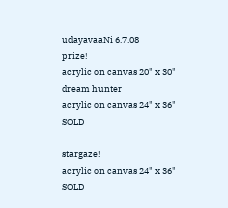udayavaaNi 6.7.08
prize!
acrylic on canvas 20" x 30"
dream hunter
acrylic on canvas 24" x 36"
SOLD

stargaze!
acrylic on canvas 24" x 36"
SOLD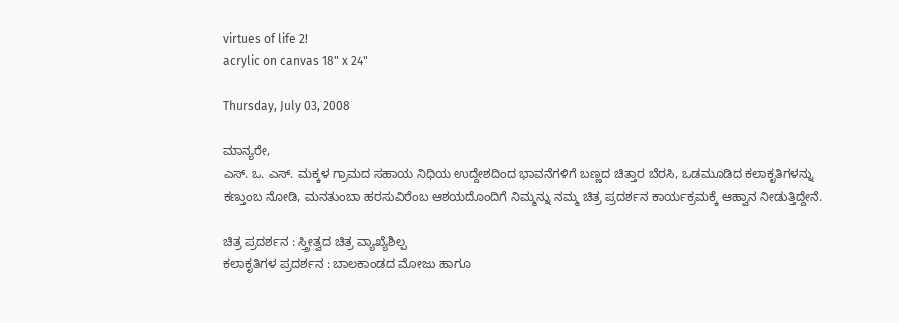virtues of life 2!
acrylic on canvas 18" x 24"

Thursday, July 03, 2008

ಮಾನ್ಯರೇ,
ಎಸ್. ಒ. ಎಸ್. ಮಕ್ಕಳ ಗ್ರಾಮದ ಸಹಾಯ ನಿಧಿಯ ಉದ್ದೇಶದಿಂದ ಭಾವನೆಗಳಿಗೆ ಬಣ್ಣದ ಚಿತ್ತಾರ ಬೆರಸಿ, ಒಡಮೂಡಿದ ಕಲಾಕೃತಿಗಳನ್ನು ಕಣ್ತುಂಬ ನೋಡಿ, ಮನತುಂಬಾ ಹರಸುವಿರೆಂಬ ಆಶಯದೊಂದಿಗೆ ನಿಮ್ಮನ್ನು ನಮ್ಮ ಚಿತ್ರ ಪ್ರದರ್ಶನ ಕಾರ್ಯಕ್ರಮಕ್ಕೆ ಆಹ್ವಾನ ನೀಡುತ್ತಿದ್ದೇನೆ.

ಚಿತ್ರ ಪ್ರದರ್ಶನ : ಸ್ತ್ರೀತ್ವದ ಚಿತ್ರ ವ್ಯಾಖ್ಯೆಶಿಲ್ಪ
ಕಲಾಕೃತಿಗಳ ಪ್ರದರ್ಶನ : ಬಾಲಕಾಂಡದ ಮೋಜು ಹಾಗೂ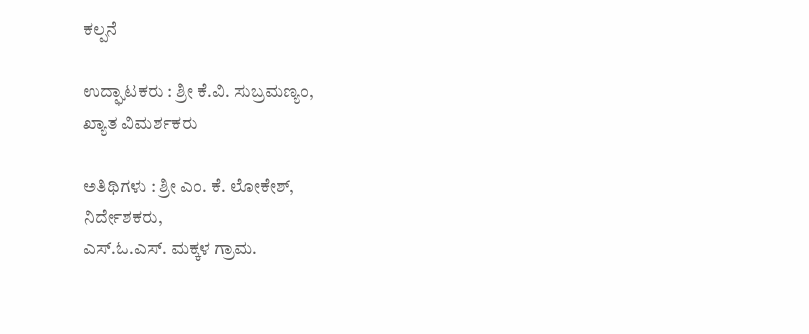ಕಲ್ಪನೆ

ಉದ್ಘಾಟಕರು : ಶ್ರೀ ಕೆ.ವಿ. ಸುಬ್ರಮಣ್ಯಂ,
ಖ್ಯಾತ ವಿಮರ್ಶಕರು

ಅತಿಥಿಗಳು : ಶ್ರೀ ಎಂ. ಕೆ. ಲೋಕೇಶ್,
ನಿರ್ದೇಶಕರು,
ಎಸ್.ಓ.ಎಸ್. ಮಕ್ಕಳ ಗ್ರಾಮ.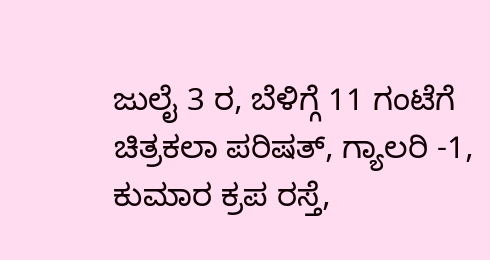ಜುಲೈ 3 ರ, ಬೆಳಿಗ್ಗೆ 11 ಗಂಟೆಗೆ
ಚಿತ್ರಕಲಾ ಪರಿಷತ್, ಗ್ಯಾಲರಿ -1,
ಕುಮಾರ ಕ್ರಪ ರಸ್ತೆ,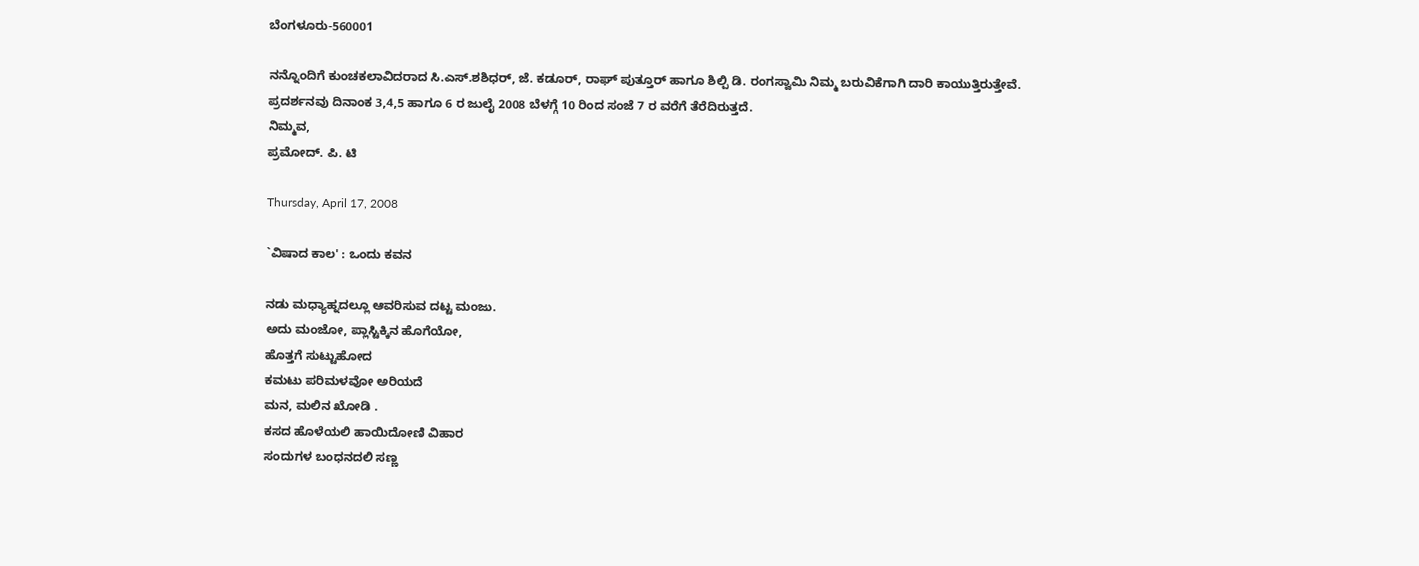ಬೆಂಗಳೂರು-560001

ನನ್ನೊಂದಿಗೆ ಕುಂಚಕಲಾವಿದರಾದ ಸಿ.ಎಸ್.ಶಶಿಧರ್, ಜೆ. ಕಡೂರ್, ರಾಘ್ ಪುತ್ತೂರ್ ಹಾಗೂ ಶಿಲ್ಪಿ ಡಿ. ರಂಗಸ್ವಾಮಿ ನಿಮ್ಮ ಬರುವಿಕೆಗಾಗಿ ದಾರಿ ಕಾಯುತ್ತಿರುತ್ತೇವೆ.
ಪ್ರದರ್ಶನವು ದಿನಾಂಕ 3,4,5 ಹಾಗೂ 6 ರ ಜುಲೈ 2008 ಬೆಳಗ್ಗೆ 10 ರಿಂದ ಸಂಜೆ 7 ರ ವರೆಗೆ ತೆರೆದಿರುತ್ತದೆ.
ನಿಮ್ಮವ,
ಪ್ರಮೋದ್. ಪಿ. ಟಿ

Thursday, April 17, 2008

`ವಿಷಾದ ಕಾಲ' : ಒಂದು ಕವನ

ನಡು ಮಧ್ಯಾಹ್ನದಲ್ಲೂ ಆವರಿಸುವ ದಟ್ಟ ಮಂಜು.
ಅದು ಮಂಜೋ, ಪ್ಲಾಸ್ಟಿಕ್ಕಿನ ಹೊಗೆಯೋ,
ಹೊತ್ತಗೆ ಸುಟ್ಟುಹೋದ
ಕಮಟು ಪರಿಮಳವೋ ಅರಿಯದೆ
ಮನ, ಮಲಿನ ಖೋಡಿ .
ಕಸದ ಹೊಳೆಯಲಿ ಹಾಯಿದೋಣಿ ವಿಹಾರ
ಸಂದುಗಳ ಬಂಧನದಲಿ ಸಣ್ಣ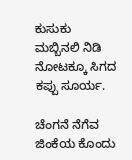ಕುಸುಕು
ಮಬ್ಬಿನಲಿ ನಿಡಿ ನೋಟಕ್ಕೂ ಸಿಗದ ಕಪ್ಪು ಸೂರ್ಯ.

ಚೆಂಗನೆ ನೆಗೆವ ಜಿಂಕೆಯ ಕೊಂದು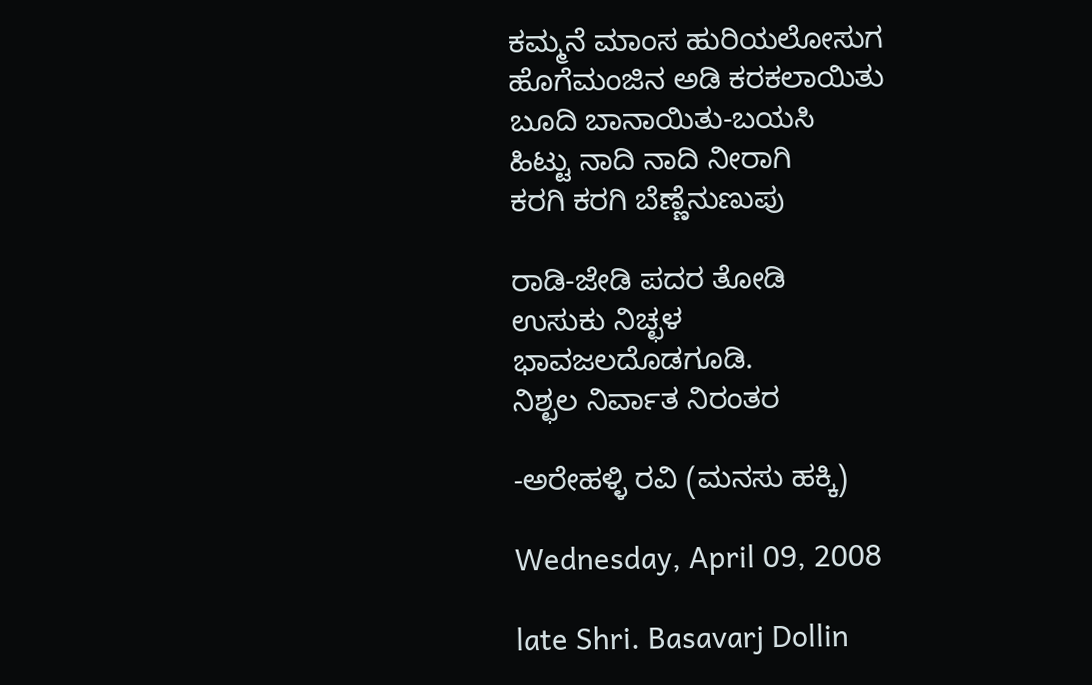ಕಮ್ಮನೆ ಮಾಂಸ ಹುರಿಯಲೋಸುಗ
ಹೊಗೆಮಂಜಿನ ಅಡಿ ಕರಕಲಾಯಿತು
ಬೂದಿ ಬಾನಾಯಿತು-ಬಯಸಿ
ಹಿಟ್ಟು ನಾದಿ ನಾದಿ ನೀರಾಗಿ
ಕರಗಿ ಕರಗಿ ಬೆಣ್ಣೆನುಣುಪು

ರಾಡಿ-ಜೇಡಿ ಪದರ ತೋಡಿ
ಉಸುಕು ನಿಚ್ಛಳ
ಭಾವಜಲದೊಡಗೂಡಿ.
ನಿಶ್ಛಲ ನಿರ್ವಾತ ನಿರಂತರ

-ಅರೇಹಳ್ಳಿ ರವಿ (ಮನಸು ಹಕ್ಕಿ)

Wednesday, April 09, 2008

late Shri. Basavarj Dollin